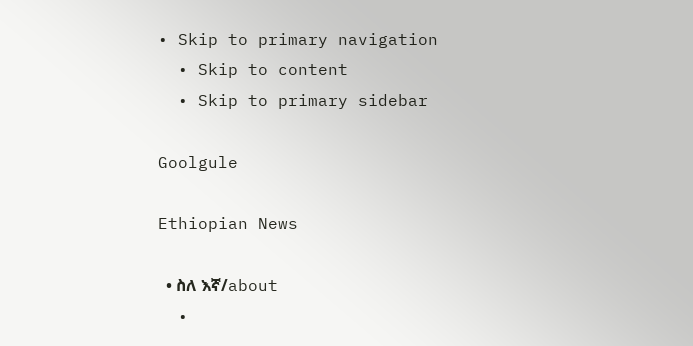• Skip to primary navigation
  • Skip to content
  • Skip to primary sidebar

Goolgule

Ethiopian News

  • ስለ እኛ/about
  •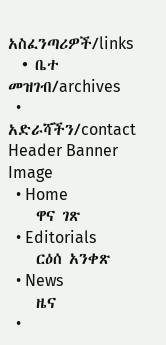አስፈንጣሪዎች/links
  • ቤተ መዝገብ/archives
  • አድራሻችን/contact
Header Banner Image
  • Home
    ዋና ገጽ
  • Editorials
    ርዕሰ አንቀጽ
  • News
    ዜና
  •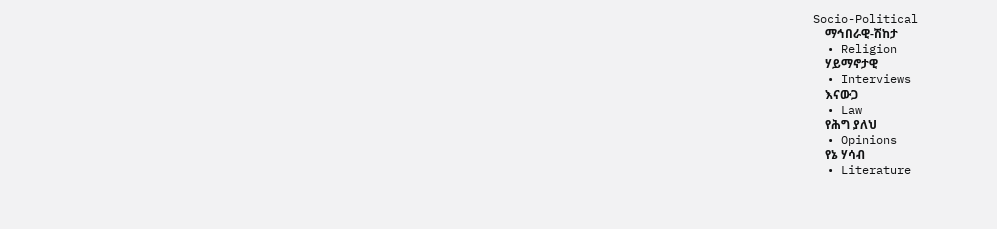Socio-Political
    ማኅበራዊ-ሽከታ
  • Religion
    ሃይማኖታዊ
  • Interviews
    እናውጋ
  • Law
    የሕግ ያለህ
  • Opinions
    የኔ ሃሳብ
  • Literature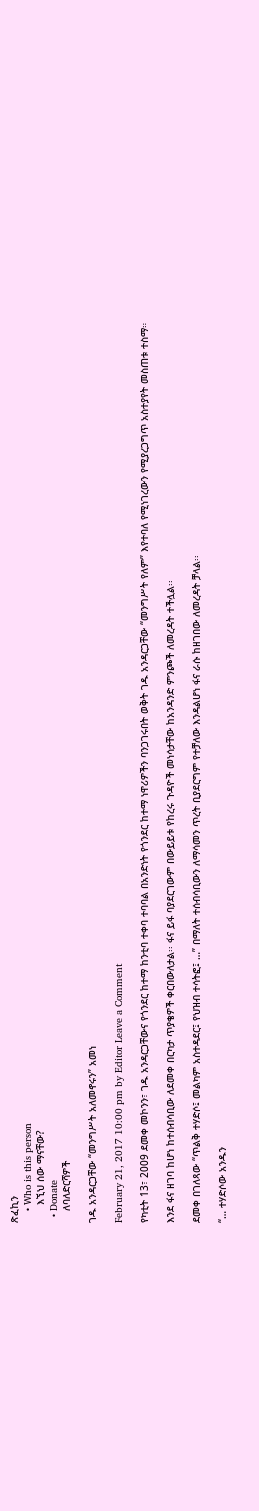ጽፈኪን
    • Who is this person
      እኚህ ሰው ማናቸው?
  • Donate
    ለባለድርሻዎች

ገዱ አንዳርጋቸው “መንግሥት አለመኖሩን” አመነ

February 21, 2017 10:00 pm by Editor Leave a Comment

የካቲት 13፣ 2009 ደመቀ መኮንን፣ ገዱ አንዳርጋቸውና የጎንደር ከተማ ከንቲባ ተቀባ ተባባል በአንድነት የጎንደር ከተማ ነዋሪዎችን ባንጋገሩበት ወቅት ገዱ አንዳርጋቸው “መንግሥት የለም” እየተባለ የሚነገረውን የሚያረጋግጥ አስተያየት መስጠቱ ተስማ።

እንደ ፋና ዘገባ ከሆነ ከተሰብሳቢው ለደመቀ በርካታ ጥያቄዎች ቀርበውለታል፡፡ ፋና ይፋ ባያደርገውም በውይይቱ የከረሩ ጉዳዮች መነሳታቸው ከአንዳንድ ምንጮች ለመረዳት ተችሏል፡፡

ደመቀ በገለጻው “ጥልቅ ተሃድሶ፤ መልካም አስተዳደር፤ የህዝብ ተሳትፎ፤ …” በማለት ተሰብሳቢውን ለማሳመን ጥረት ቢያደርግም የተቻለው እንዳልሆነ ፋና ራሱ ከዘገበው ለመረዳት ቻላል፡፡

“… ተሃድሶው አንዱን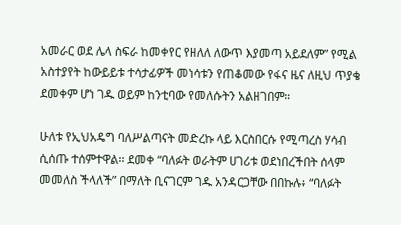አመራር ወደ ሌላ ስፍራ ከመቀየር የዘለለ ለውጥ እያመጣ አይደለም” የሚል አስተያየት ከውይይቱ ተሳታፊዎች መነሳቱን የጠቆመው የፋና ዜና ለዚህ ጥያቄ ደመቀም ሆነ ገዱ ወይም ከንቲባው የመለሱትን አልዘገበም።

ሁለቱ የኢህአዴግ ባለሥልጣናት መድረኩ ላይ እርስበርሱ የሚጣረስ ሃሳብ ሲሰጡ ተሰምተዋል፡፡ ደመቀ “ባለፉት ወራትም ሀገሪቱ ወደነበረችበት ሰላም መመለስ ችላለች” በማለት ቢናገርም ገዱ አንዳርጋቸው በበኩሉ፥ “ባለፉት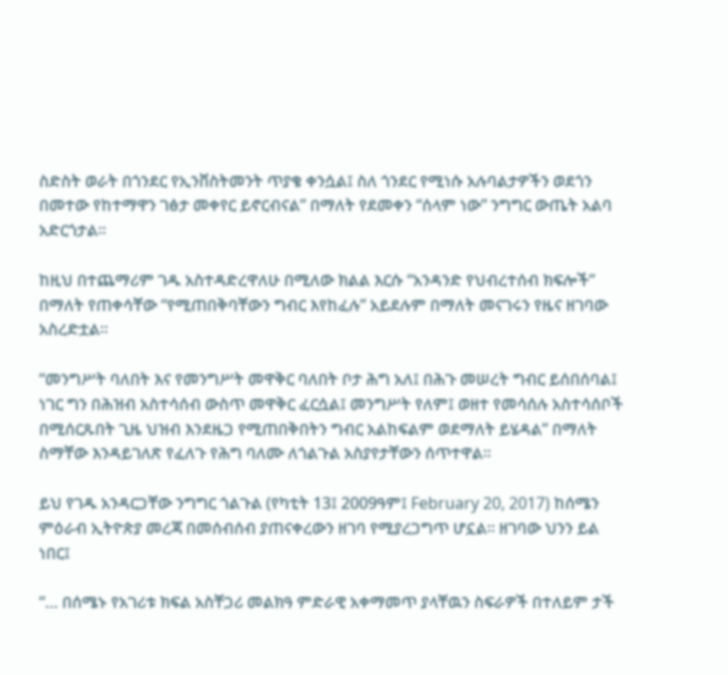ስድስት ወራት በጎንደር የኢንቨስትመንት ጥያቄ ቀንሷል፤ ስለ ጎንደር የሚነሱ አሉባልታዎችን ወደጎን በመተው የከተማዋን ገፅታ መቀየር ይኖርብናል” በማለት የደመቀን “ሰላም ነው” ንግግር ውጤት አልባ አድርጎታል።

ከዚህ በተጨማሪም ገዱ አስተዳድረዋለሁ በሚለው ክልል እርሱ “አንዳንድ የህብረተሰብ ክፍሎች” በማለት የጠቀሳቸው “የሚጠበቅባቸውን ግብር እየከፈሉ” አይደሉም በማለት መናገሩን የዜና ዘገባው አስረድቷል።

“መንግሥት ባለበት እና የመንግሥት መዋቅር ባለበት ቦታ ሕግ አለ፤ በሕጉ መሠረት ግብር ይሰበሰባል፤ ነገር ግን በሕዝብ አስተሳሰብ ውስጥ መዋቅር ፈርሷል፤ መንግሥት የለም፤ ወዘተ የመሳሰሉ አስተሳሰቦች በሚሰርጹበት ጊዜ ህዝብ እንደዜጋ የሚጠበቅበትን ግብር አልከፍልም ወደማለት ይሄዳል” በማለት ስማቸው እንዳይገለጽ የፈለጉ የሕግ ባለሙ ለጎልጉል አስያየታቸውን ሰጥተዋል፡፡

ይህ የገዱ አንዳርጋቸው ንግግር ጎልጉል (የካቲት 13፤ 2009ዓም፤ February 20, 2017) ከሰሜን ምዕራብ ኢትዮጵያ መረጃ በመሰብሰብ ያጠናቀረውን ዘገባ የሚያረጋግጥ ሆኗል፡፡ ዘገባው ህንን ይል ነበር፤

“… በሰሜኑ የአገሪቱ ክፍል አስቸጋሪ መልክዓ ምድራዊ አቀማመጥ ያላቸዉን ስፍራዎች በተለይም ታች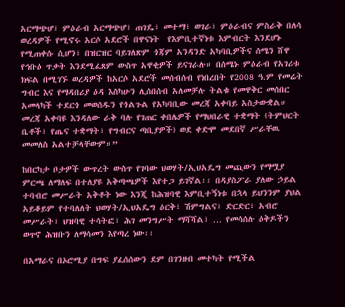አርማጭሆ፣ ምዕራብ አርማጭሆ፣ ጠገዴ፣ መተማ፣ ወገራ፣ ምዕራብና ምስራቅ በለሳ ወረዳዎች የሚኖሩ አርሶ አደሮች በዋናነት  የእምቢተኛነቱ እምብርት እንደሆኑ የሚጠቀሱ ሲሆን፣ በዝርዝር ባይገለጽም ጎጃም አንዳንድ አካባቢዎችና ሰሜን ሸዋ የኅቡዕ ጥቃት እንደሚፈጸም ውስጥ አዋቂዎች ይናገራሉ። በሰሜኑ ምዕራብ የአገሪቱ ክፍል በሚገኙ ወረዳዎች ከአርሶ አደሮች መሰብሰብ የነበረበት የ2008 ዓ.ም የመሬት ግብር እና የማዳበሪያ ዕዳ እስካሁን ሊሰበሰብ አለመቻሉ ትልቁ የመዋቅር መሰበር አመላካች ተደርጎ መወሰዱን የጎልጉል የአካባቢው መረጃ አቀባይ አስታውቋል። መረጃ አቀባዩ እንዳለው ራቅ ባሉ የገጠር ቀበሌዎች የማህበራዊ ተቋማት (ትምህርት ቤቶች፣ የጤና ተቋማት፣ የግብርና ጣቢያዎች) ወደ ቀድሞ መደበኛ ሥራቸዉ መመለስ አልተቻላቸውም።”

ከበርካታ ቦታዎች ውጥረት ውስጥ የገባው ህወሃት/ኢህአዴግ መጪውን የማሟያ ምርጫ ለማለፍ በተለያዩ አቅጣጫዎች እየተጋ ይገኛል፡፡ በዳያስፖራ ያለው ኃይል ተባብሮ መሥራት አቅቶት ነው እንጂ ከሕዝባዊ እምቢተኝነቱ በኋላ ይህንንም ያህል አይቆይም የተባለለት ህወሃት/ኢህአዴግ ዕርቅ፣ ሽምግልና፣ ድርድር፣ አብሮ መሥራት፣ ህዝባዊ ተሳትፎ፣ ሕገ መንግሥት ማሻሻል፣ … የመሳሰሉ ዕቅዶችን ወጥኖ ሕዝቡን ለማሳመን እየጣረ ነው፡፡

በአማራና በኦሮሚያ በግፍ ያፈሰሰውን ደም በገንዘብ መተካት የሚችል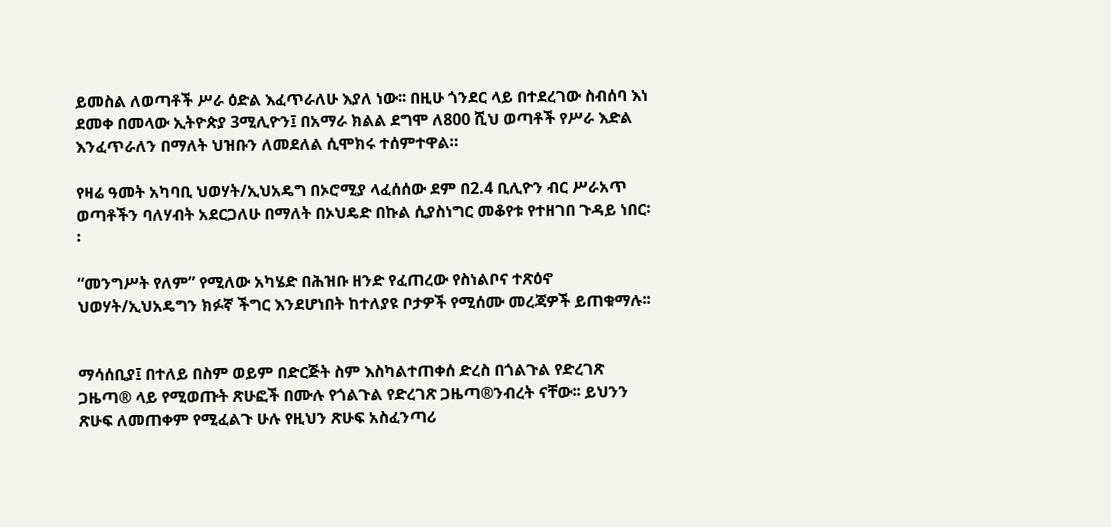ይመስል ለወጣቶች ሥራ ዕድል እፈጥራለሁ እያለ ነው፡፡ በዚሁ ጎንደር ላይ በተደረገው ስብሰባ እነ ደመቀ በመላው ኢትዮጵያ 3ሚሊዮን፤ በአማራ ክልል ደግሞ ለ800 ሺህ ወጣቶች የሥራ እድል እንፈጥራለን በማለት ህዝቡን ለመደለል ሲሞክሩ ተሰምተዋል።

የዛሬ ዓመት አካባቢ ህወሃት/ኢህአዴግ በኦሮሚያ ላፈሰሰው ደም በ2.4 ቢሊዮን ብር ሥራአጥ ወጣቶችን ባለሃብት አደርጋለሁ በማለት በኦህዴድ በኩል ሲያስነግር መቆየቱ የተዘገበ ጉዳይ ነበር፡፡

“መንግሥት የለም” የሚለው አካሄድ በሕዝቡ ዘንድ የፈጠረው የስነልቦና ተጽዕኖ ህወሃት/ኢህአዴግን ክፉኛ ችግር እንደሆነበት ከተለያዩ ቦታዎች የሚሰሙ መረጃዎች ይጠቁማሉ፡፡


ማሳሰቢያ፤ በተለይ በስም ወይም በድርጅት ስም እስካልተጠቀሰ ድረስ በጎልጉል የድረገጽ ጋዜጣ® ላይ የሚወጡት ጽሁፎች በሙሉ የጎልጉል የድረገጽ ጋዜጣ®ንብረት ናቸው፡፡ ይህንን ጽሁፍ ለመጠቀም የሚፈልጉ ሁሉ የዚህን ጽሁፍ አስፈንጣሪ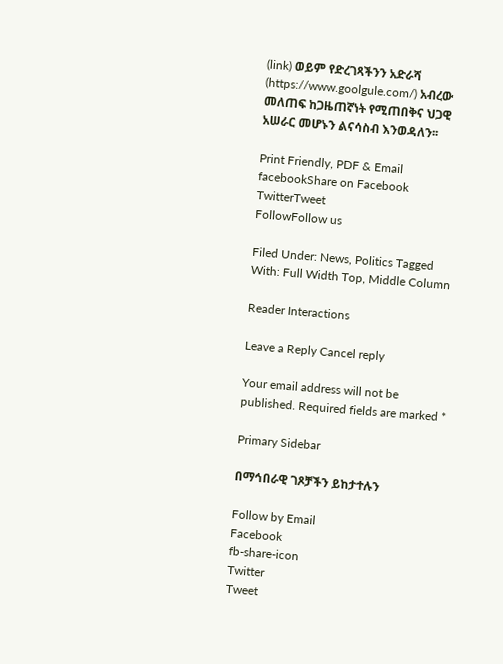(link) ወይም የድረገጻችንን አድራሻ (https://www.goolgule.com/) አብረው መለጠፍ ከጋዜጠኛነት የሚጠበቅና ህጋዊ አሠራር መሆኑን ልናሳስብ እንወዳለን፡፡

Print Friendly, PDF & Email
facebookShare on Facebook
TwitterTweet
FollowFollow us

Filed Under: News, Politics Tagged With: Full Width Top, Middle Column

Reader Interactions

Leave a Reply Cancel reply

Your email address will not be published. Required fields are marked *

Primary Sidebar

በማኅበራዊ ገጾቻችን ይከታተሉን

Follow by Email
Facebook
fb-share-icon
Twitter
Tweet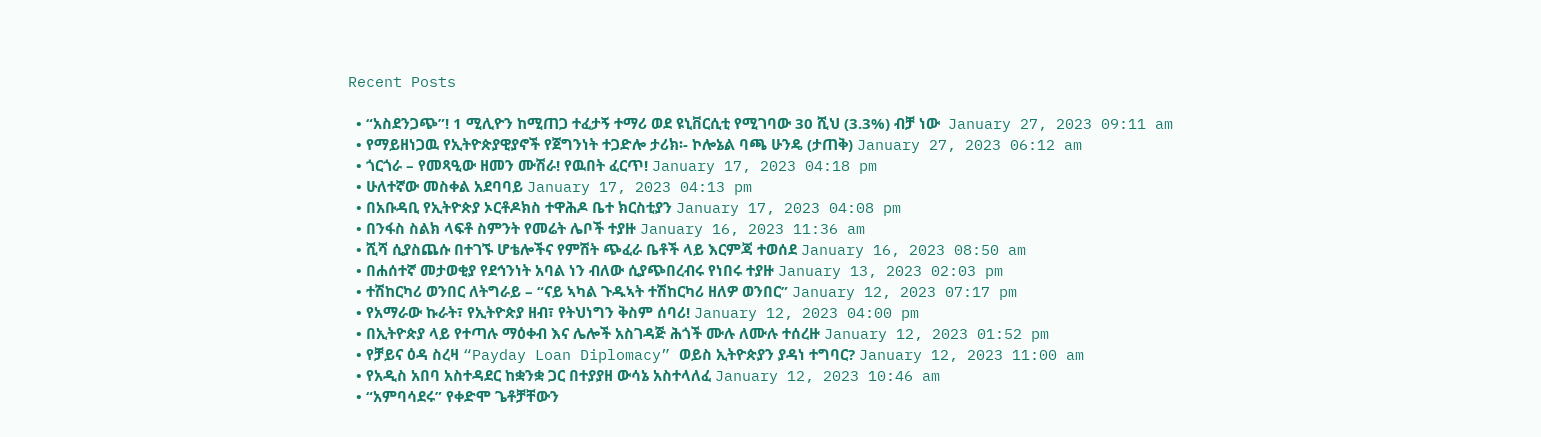Recent Posts

  • “አስደንጋጭ”! 1 ሚሊዮን ከሚጠጋ ተፈታኝ ተማሪ ወደ ዩኒቨርሲቲ የሚገባው 30 ሺህ (3.3%) ብቻ ነው  January 27, 2023 09:11 am
  • የማይዘነጋዉ የኢትዮጵያዊያኖች የጀግንነት ተጋድሎ ታሪክ፡- ኮሎኔል ባጫ ሁንዴ (ታጠቅ) January 27, 2023 06:12 am
  • ጎርጎራ – የመጻዒው ዘመን ሙሽራ! የዉበት ፈርጥ! January 17, 2023 04:18 pm
  • ሁለተኛው መስቀል አደባባይ January 17, 2023 04:13 pm
  • በአቡዳቢ የኢትዮጵያ ኦርቶዶክስ ተዋሕዶ ቤተ ክርስቲያን January 17, 2023 04:08 pm
  • በንፋስ ስልክ ላፍቶ ስምንት የመሬት ሌቦች ተያዙ January 16, 2023 11:36 am
  • ሺሻ ሲያስጨሱ በተገኙ ሆቴሎችና የምሽት ጭፈራ ቤቶች ላይ እርምጃ ተወሰደ January 16, 2023 08:50 am
  • በሐሰተኛ መታወቂያ የደኅንነት አባል ነን ብለው ሲያጭበረብሩ የነበሩ ተያዙ January 13, 2023 02:03 pm
  • ተሽከርካሪ ወንበር ለትግራይ – “ናይ ኣካል ጉዱኣት ተሽከርካሪ ዘለዎ ወንበር” January 12, 2023 07:17 pm
  • የአማራው ኩራት፣ የኢትዮጵያ ዘብ፣ የትህነግን ቅስም ሰባሪ! January 12, 2023 04:00 pm
  • በኢትዮጵያ ላይ የተጣሉ ማዕቀብ እና ሌሎች አስገዳጅ ሕጎች ሙሉ ለሙሉ ተሰረዙ January 12, 2023 01:52 pm
  • የቻይና ዕዳ ስረዛ “Payday Loan Diplomacy” ወይስ ኢትዮጵያን ያዳነ ተግባር? January 12, 2023 11:00 am
  • የአዲስ አበባ አስተዳደር ከቋንቋ ጋር በተያያዘ ውሳኔ አስተላለፈ January 12, 2023 10:46 am
  • “አምባሳደሩ” የቀድሞ ጌቶቻቸውን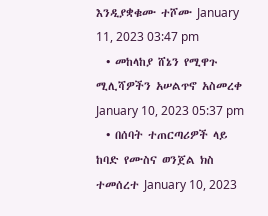እንዲያቋቁሙ ተሾሙ January 11, 2023 03:47 pm
  • መከላከያ ሸኔን የሚዋጉ ሚሊሻዎችን አሠልጥኖ አስመረቀ January 10, 2023 05:37 pm
  • በሰባት ተጠርጣሪዎች ላይ ከባድ የሙስና ወንጀል ክስ ተመሰረተ January 10, 2023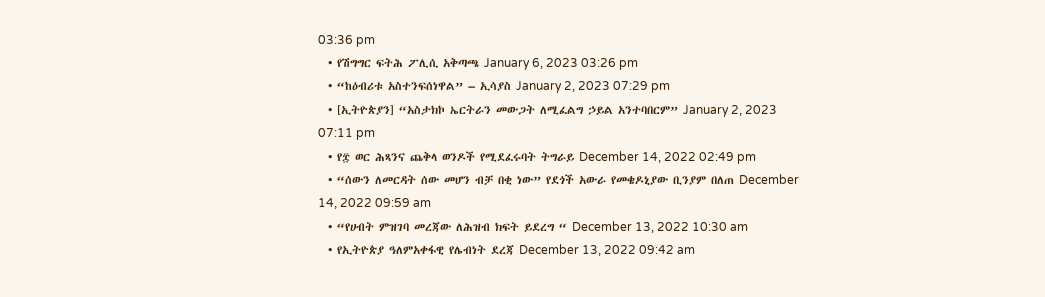03:36 pm
  • የሽግግር ፍትሕ ፖሊሲ አቅጣጫ January 6, 2023 03:26 pm
  • “ከዕብሪቱ አስተንፍሰነዋል” – ኢሳያስ January 2, 2023 07:29 pm
  • [ኢትዮጵያን] “አስታክኮ ኤርትራን መውጋት ለሚፈልግ ኃይል አንተባበርም” January 2, 2023 07:11 pm
  • የ፰ ወር ሕጻንና ጨቅላ ወንዶች የሚደፈሩባት ትግራይ December 14, 2022 02:49 pm
  • “ሰውን ለመርዳት ሰው መሆን ብቻ በቂ ነው” የደጎች አውራ የመቄዶኒያው ቢንያም በለጠ December 14, 2022 09:59 am
  • “የሀብት ምዝገባ መረጃው ለሕዝብ ክፍት ይደረግ “ December 13, 2022 10:30 am
  • የኢትዮጵያ ዓለምአቀፋዊ የሌብነት ደረጃ December 13, 2022 09:42 am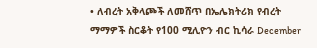• ለብረት አቅላጮች ለመሸጥ በኤሌክትሪክ የብረት ማማዎች ስርቆት የ100 ሚሊዮን ብር ኪሳራ December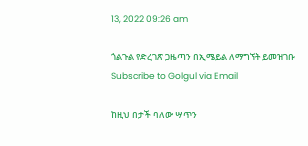13, 2022 09:26 am

ጎልጉል የድረገጽ ጋዜጣን በኢሜይል ለማግኘት ይመዝገቡ Subscribe to Golgul via Email

ከዚህ በታች ባለው ሣጥን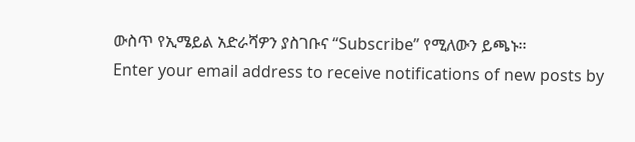ውስጥ የኢሜይል አድራሻዎን ያስገቡና “Subscribe” የሚለውን ይጫኑ፡፡
Enter your email address to receive notifications of new posts by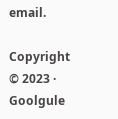email.

Copyright © 2023 · Goolgule